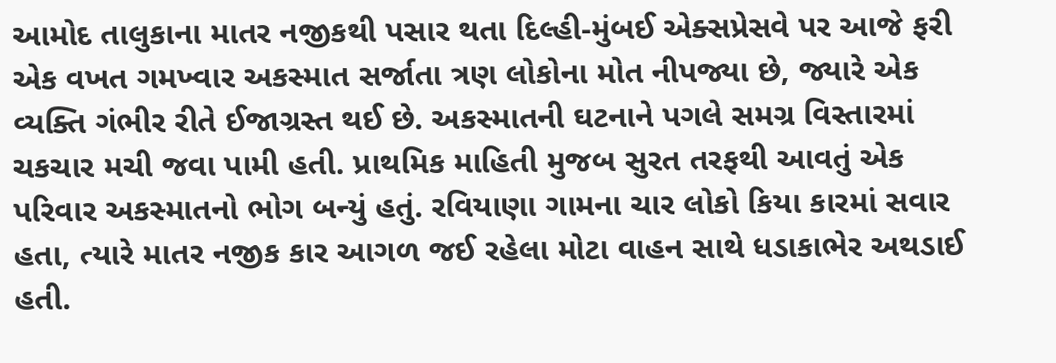આમોદ તાલુકાના માતર નજીકથી પસાર થતા દિલ્હી-મુંબઈ એક્સપ્રેસવે પર આજે ફરી એક વખત ગમખ્વાર અકસ્માત સર્જાતા ત્રણ લોકોના મોત નીપજ્યા છે, જ્યારે એક વ્યક્તિ ગંભીર રીતે ઈજાગ્રસ્ત થઈ છે. અકસ્માતની ઘટનાને પગલે સમગ્ર વિસ્તારમાં ચકચાર મચી જવા પામી હતી. પ્રાથમિક માહિતી મુજબ સુરત તરફથી આવતું એક પરિવાર અકસ્માતનો ભોગ બન્યું હતું. રવિયાણા ગામના ચાર લોકો કિયા કારમાં સવાર હતા, ત્યારે માતર નજીક કાર આગળ જઈ રહેલા મોટા વાહન સાથે ધડાકાભેર અથડાઈ હતી.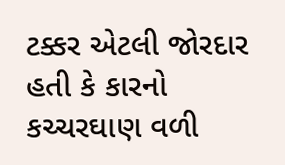ટક્કર એટલી જોરદાર હતી કે કારનો કચ્ચરઘાણ વળી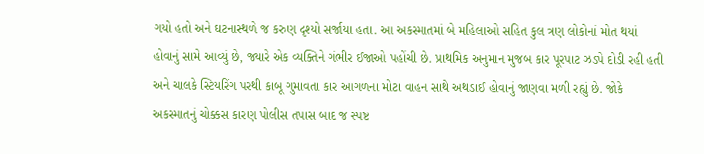ગયો હતો અને ઘટનાસ્થળે જ કરુણ દૃશ્યો સર્જાયા હતા. આ અકસ્માતમાં બે મહિલાઓ સહિત કુલ ત્રણ લોકોનાં મોત થયાં હોવાનું સામે આવ્યું છે, જ્યારે એક વ્યક્તિને ગંભીર ઈજાઓ પહોંચી છે. પ્રાથમિક અનુમાન મુજબ કાર પૂરપાટ ઝડપે દોડી રહી હતી અને ચાલકે સ્ટિયરિંગ પરથી કાબૂ ગુમાવતા કાર આગળના મોટા વાહન સાથે અથડાઈ હોવાનું જાણવા મળી રહ્યું છે. જોકે અકસ્માતનું ચોક્કસ કારણ પોલીસ તપાસ બાદ જ સ્પષ્ટ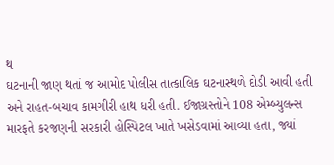થ
ઘટનાની જાણ થતાં જ આમોદ પોલીસ તાત્કાલિક ઘટનાસ્થળે દોડી આવી હતી અને રાહત-બચાવ કામગીરી હાથ ધરી હતી. ઈજાગ્રસ્તોને 108 એમ્બ્યુલન્સ મારફતે કરજણની સરકારી હોસ્પિટલ ખાતે ખસેડવામાં આવ્યા હતા, જ્યાં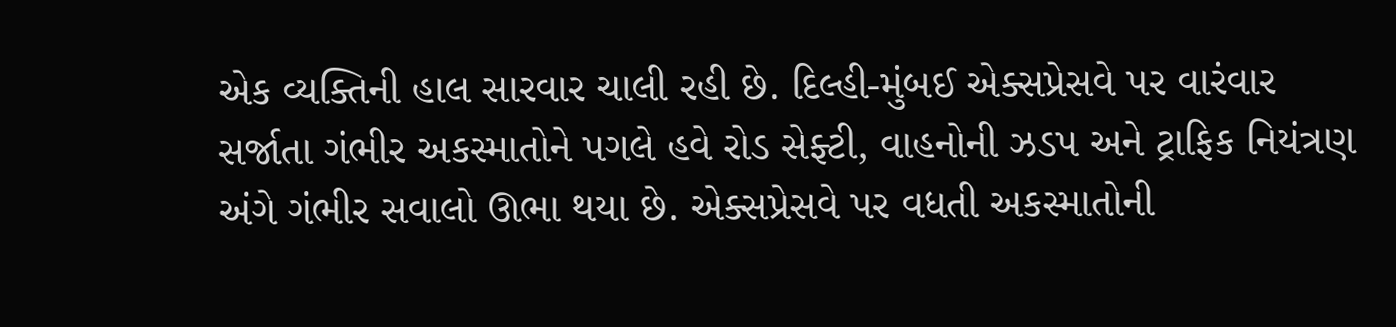એક વ્યક્તિની હાલ સારવાર ચાલી રહી છે. દિલ્હી-મુંબઈ એક્સપ્રેસવે પર વારંવાર સર્જાતા ગંભીર અકસ્માતોને પગલે હવે રોડ સેફ્ટી, વાહનોની ઝડપ અને ટ્રાફિક નિયંત્રણ અંગે ગંભીર સવાલો ઊભા થયા છે. એક્સપ્રેસવે પર વધતી અકસ્માતોની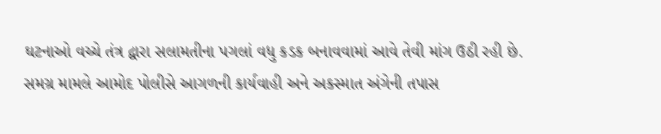ઘટનાઓ વચ્ચે તંત્ર દ્વારા સલામતીના પગલાં વધુ કડક બનાવવામાં આવે તેવી માંગ ઉઠી રહી છે. સમગ્ર મામલે આમોદ પોલીસે આગળની કાર્યવાહી અને અકસ્માત અંગેની તપાસ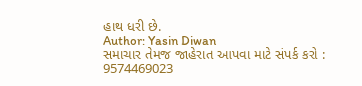હાથ ધરી છે.
Author: Yasin Diwan
સમાચાર તેમજ જાહેરાત આપવા માટે સંપર્ક કરો : 9574469023